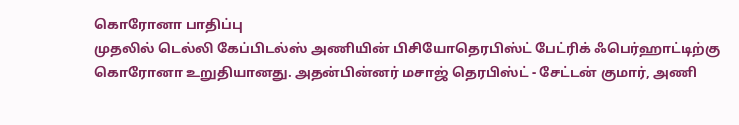கொரோனா பாதிப்பு
முதலில் டெல்லி கேப்பிடல்ஸ் அணியின் பிசியோதெரபிஸ்ட் பேட்ரிக் ஃபெர்ஹாட்டிற்கு கொரோனா உறுதியானது. அதன்பின்னர் மசாஜ் தெரபிஸ்ட் - சேட்டன் குமார், அணி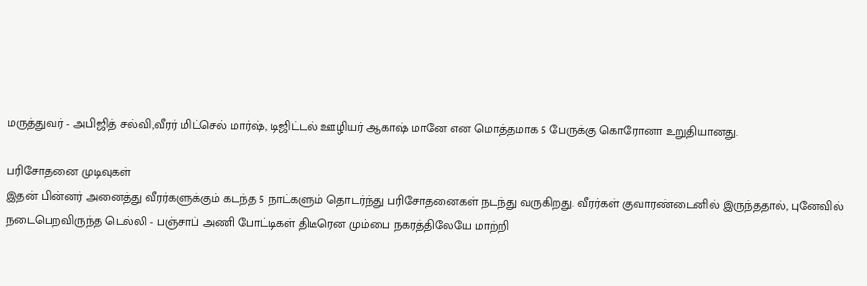மருத்துவர் - அபிஜித் சல்வி,வீரர் மிட்செல் மார்ஷ், டிஜிட்டல் ஊழியர் ஆகாஷ் மானே என மொத்தமாக 5 பேருக்கு கொரோனா உறுதியானது.

பரிசோதனை முடிவுகள்
இதன் பின்னர் அனைத்து வீரர்களுக்கும் கடந்த 5 நாட்களும் தொடர்ந்து பரிசோதனைகள் நடந்து வருகிறது. வீரர்கள் குவாரண்டைனில் இருந்ததால், புனேவில் நடைபெறவிருந்த டெல்லி - பஞ்சாப் அணி போட்டிகள் திடீரென மும்பை நகரத்திலேயே மாற்றி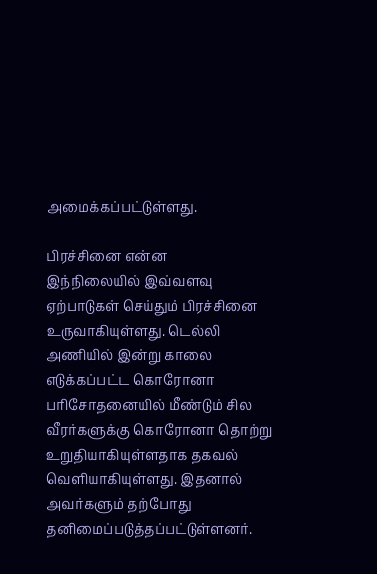அமைக்கப்பட்டுள்ளது.

பிரச்சினை என்ன
இந்நிலையில் இவ்வளவு ஏற்பாடுகள் செய்தும் பிரச்சினை உருவாகியுள்ளது. டெல்லி அணியில் இன்று காலை எடுக்கப்பட்ட கொரோனா பரிசோதனையில் மீண்டும் சில வீரர்களுக்கு கொரோனா தொற்று உறுதியாகியுள்ளதாக தகவல் வெளியாகியுள்ளது. இதனால் அவர்களும் தற்போது தனிமைப்படுத்தப்பட்டுள்ளனர்.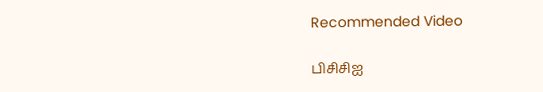Recommended Video

பிசிசிஐ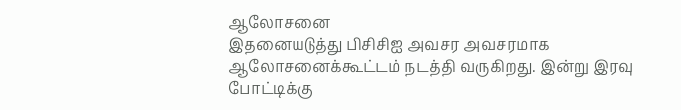ஆலோசனை
இதனையடுத்து பிசிசிஐ அவசர அவசரமாக ஆலோசனைக்கூட்டம் நடத்தி வருகிறது. இன்று இரவு போட்டிக்கு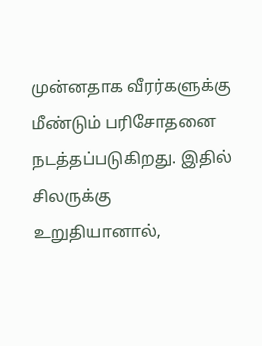முன்னதாக வீரர்களுக்கு மீண்டும் பரிசோதனை நடத்தப்படுகிறது. இதில் சிலருக்கு உறுதியானால்,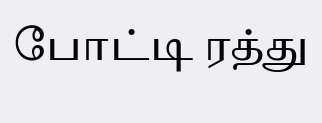போட்டி ரத்து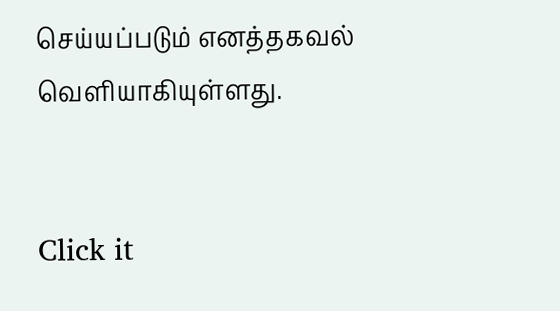செய்யப்படும் எனத்தகவல் வெளியாகியுள்ளது.


Click it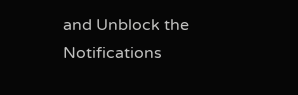and Unblock the Notifications